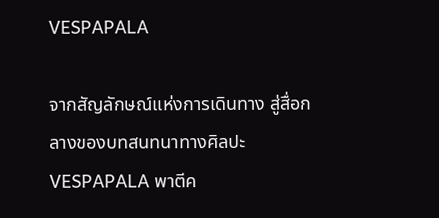VESPAPALA

จากสัญลักษณ์แห่งการเดินทาง สู่สื่อกลางของบทสนทนาทางศิลปะ VESPAPALA พาตีค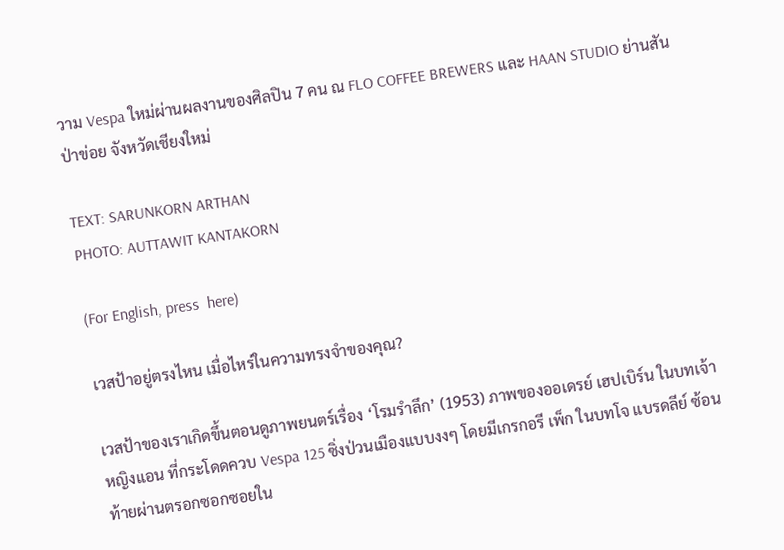วาม Vespa ใหม่ผ่านผลงานของศิลปิน 7 คน ณ FLO COFFEE BREWERS และ HAAN STUDIO ย่านสันป่าข่อย จังหวัดเชียงใหม่

TEXT: SARUNKORN ARTHAN
PHOTO: AUTTAWIT KANTAKORN

(For English, press  here)

เวสป้าอยู่ตรงไหน เมื่อไหร่ในความทรงจำของคุณ?

เวสป้าของเราเกิดขึ้นตอนดูภาพยนตร์เรื่อง ‘โรมรำลึก’ (1953) ภาพของออเดรย์ เฮปเบิร์น ในบทเจ้าหญิงแอน ที่กระโดดควบ Vespa 125 ซิ่งป่วนเมืองแบบงงๆ โดยมีเกรกอรี เพ็ก ในบทโจ แบรดลีย์ ซ้อนท้ายผ่านตรอกซอกซอยใน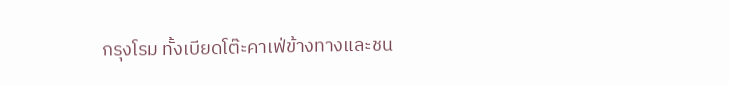กรุงโรม ทั้งเบียดโต๊ะคาเฟ่ข้างทางและชน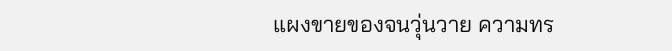แผงขายของจนวุ่นวาย ความทร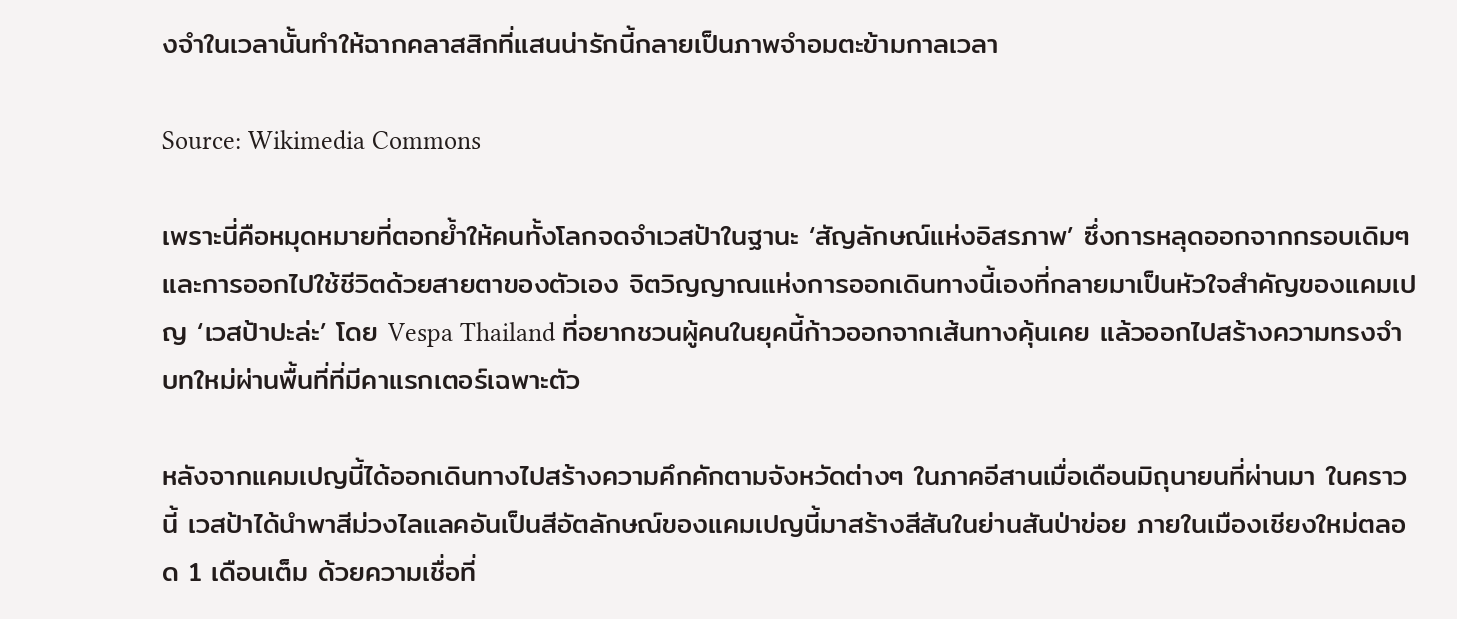งจำในเวลานั้นทำให้ฉากคลาสสิกที่แสนน่ารักนี้กลายเป็นภาพจำอมตะข้ามกาลเวลา

Source: Wikimedia Commons

เพราะนี่คือหมุดหมายที่ตอกย้ำให้คนทั้งโลกจดจำเวสป้าในฐานะ ‘สัญลักษณ์แห่งอิสรภาพ’ ซึ่งการหลุดออกจากกรอบเดิมๆ และการออกไปใช้ชีวิตด้วยสายตาของตัวเอง จิตวิญญาณแห่งการออกเดินทางนี้เองที่กลายมาเป็นหัวใจสำคัญของแคมเปญ ‘เวสป้าปะล่ะ’ โดย Vespa Thailand ที่อยากชวนผู้คนในยุคนี้ก้าวออกจากเส้นทางคุ้นเคย แล้วออกไปสร้างความทรงจำบทใหม่ผ่านพื้นที่ที่มีคาแรกเตอร์เฉพาะตัว

หลังจากแคมเปญนี้ได้ออกเดินทางไปสร้างความคึกคักตามจังหวัดต่างๆ ในภาคอีสานเมื่อเดือนมิถุนายนที่ผ่านมา ในคราวนี้ เวสป้าได้นำพาสีม่วงไลแลคอันเป็นสีอัตลักษณ์ของแคมเปญนี้มาสร้างสีสันในย่านสันป่าข่อย ภายในเมืองเชียงใหม่ตลอด 1 เดือนเต็ม ด้วยความเชื่อที่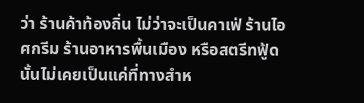ว่า ร้านค้าท้องถิ่น ไม่ว่าจะเป็นคาเฟ่ ร้านไอศกรีม ร้านอาหารพื้นเมือง หรือสตรีทฟู้ด นั้นไม่เคยเป็นแค่ที่ทางสำห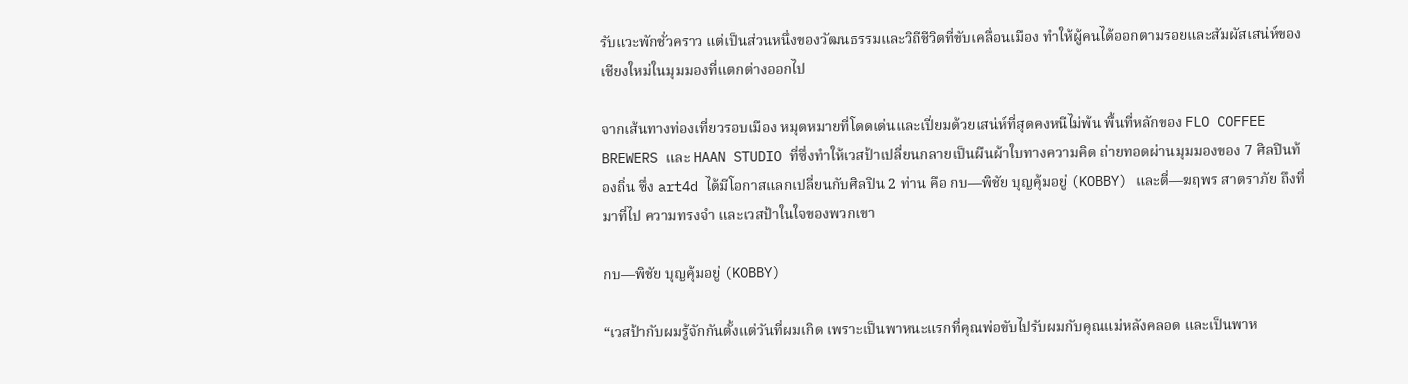รับแวะพักชั่วคราว แต่เป็นส่วนหนึ่งของวัฒนธรรมและวิถีชีวิตที่ขับเคลื่อนเมือง ทำให้ผู้คนได้ออกตามรอยและสัมผัสเสน่ห์ของเชียงใหม่ในมุมมองที่แตกต่างออกไป

จากเส้นทางท่องเที่ยวรอบเมือง หมุดหมายที่โดดเด่นและเปี่ยมด้วยเสน่ห์ที่สุดคงหนีไม่พ้น พื้นที่หลักของ FLO COFFEE BREWERS และ HAAN STUDIO ที่ซึ่งทำให้เวสป้าเปลี่ยนกลายเป็นผืนผ้าใบทางความคิด ถ่ายทอดผ่านมุมมองของ 7 ศิลปินท้องถิ่น ซึ่ง art4d ได้มีโอกาสแลกเปลี่ยนกับศิลปิน 2 ท่าน คือ กบ—พิชัย บุญคุ้มอยู่ (KOBBY) และตี่—ฆฤพร สาตราภัย ถึงที่มาที่ไป ความทรงจำ และเวสป้าในใจของพวกเขา

กบ—พิชัย บุญคุ้มอยู่ (KOBBY)

“เวสป้ากับผมรู้จักกันตั้งแต่วันที่ผมเกิด เพราะเป็นพาหนะแรกที่คุณพ่อขับไปรับผมกับคุณแม่หลังคลอด และเป็นพาห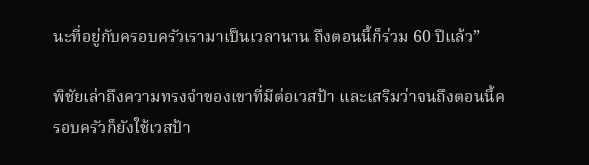นะที่อยู่กับครอบครัวเรามาเป็นเวลานาน ถึงตอนนี้ก็ร่วม 60 ปีแล้ว”

พิชัยเล่าถึงความทรงจำของเขาที่มีต่อเวสป้า และเสริมว่าจนถึงตอนนี้ครอบครัวก็ยังใช้เวสป้า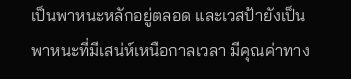เป็นพาหนะหลักอยู่ตลอด และเวสป้ายังเป็นพาหนะที่มีเสน่ห์เหนือกาลเวลา มีคุณค่าทาง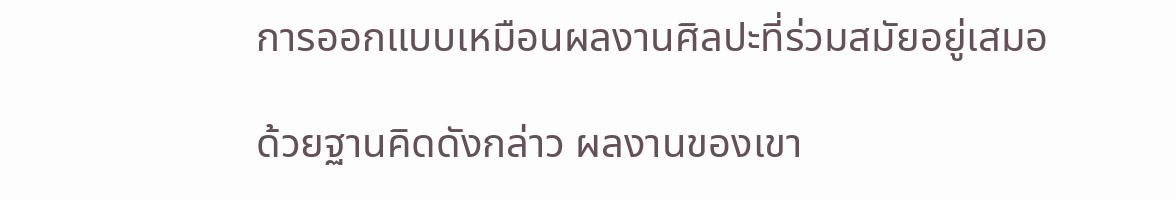การออกแบบเหมือนผลงานศิลปะที่ร่วมสมัยอยู่เสมอ

ด้วยฐานคิดดังกล่าว ผลงานของเขา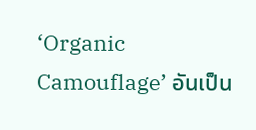‘Organic Camouflage’ อันเป็น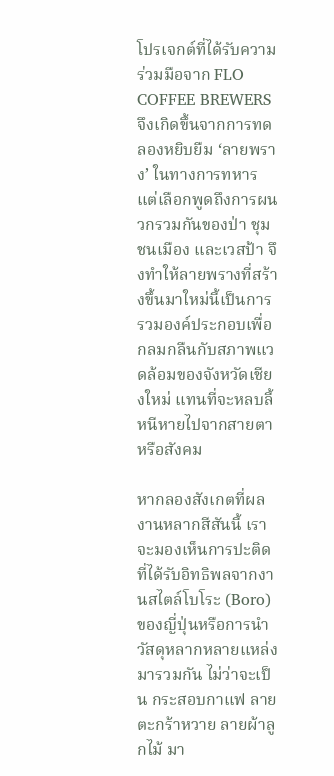โปรเจกต์ที่ได้รับความร่วมมือจาก FLO COFFEE BREWERS จึงเกิดขึ้นจากการทดลองหยิบยืม ‘ลายพราง’ ในทางการทหาร แต่เลือกพูดถึงการผนวกรวมกันของป่า ชุมชนเมือง และเวสป้า จึงทำให้ลายพรางที่สร้างขึ้นมาใหม่นี้เป็นการรวมองค์ประกอบเพื่อกลมกลืนกับสภาพแวดล้อมของจังหวัดเชียงใหม่ แทนที่จะหลบลี้หนีหายไปจากสายตาหรือสังคม

หากลองสังเกตที่ผลงานหลากสีสันนี้ เราจะมองเห็นการปะติดที่ได้รับอิทธิพลจากงานสไตล์โบโระ (Boro) ของญี่ปุ่นหรือการนำวัสดุหลากหลายแหล่งมารวมกัน ไม่ว่าจะเป็น กระสอบกาแฟ ลายตะกร้าหวาย ลายผ้าลูกไม้ มา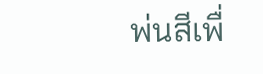พ่นสีเพื่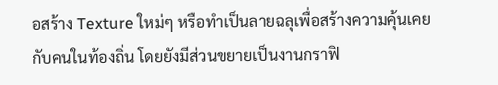อสร้าง Texture ใหม่ๆ หรือทำเป็นลายฉลุเพื่อสร้างความคุ้นเคยกับคนในท้องถิ่น โดยยังมีส่วนขยายเป็นงานกราฟิ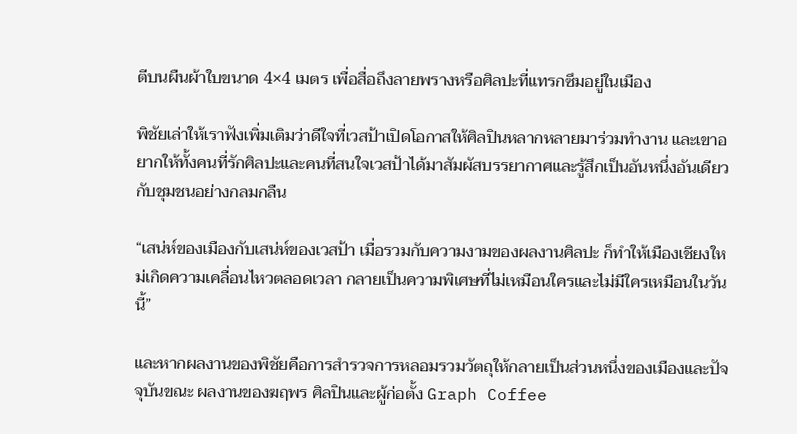ตีบนผืนผ้าใบขนาด 4×4 เมตร เพื่อสื่อถึงลายพรางหรือศิลปะที่แทรกซึมอยู่ในเมือง

พิชัยเล่าให้เราฟังเพิ่มเติมว่าดีใจที่เวสป้าเปิดโอกาสให้ศิลปินหลากหลายมาร่วมทำงาน และเขาอยากให้ทั้งคนที่รักศิลปะและคนที่สนใจเวสป้าได้มาสัมผัสบรรยากาศและรู้สึกเป็นอันหนึ่งอันเดียวกับชุมชนอย่างกลมกลืน

“เสน่ห์ของเมืองกับเสน่ห์ของเวสป้า เมื่อรวมกับความงามของผลงานศิลปะ ก็ทำให้เมืองเชียงใหม่เกิดความเคลื่อนไหวตลอดเวลา กลายเป็นความพิเศษที่ไม่เหมือนใครและไม่มีใครเหมือนในวันนี้”

และหากผลงานของพิชัยคือการสำรวจการหลอมรวมวัตถุให้กลายเป็นส่วนหนึ่งของเมืองและปัจจุบันขณะ ผลงานของฆฤพร ศิลปินและผู้ก่อตั้ง Graph Coffee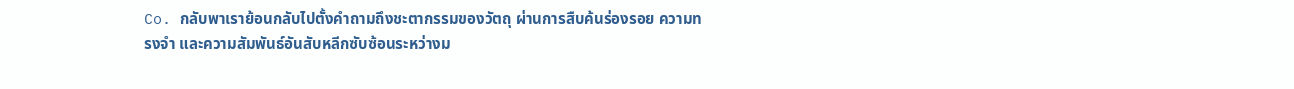Co. กลับพาเราย้อนกลับไปตั้งคำถามถึงชะตากรรมของวัตถุ ผ่านการสืบค้นร่องรอย ความทรงจำ และความสัมพันธ์อันสับหลีกซับซ้อนระหว่างม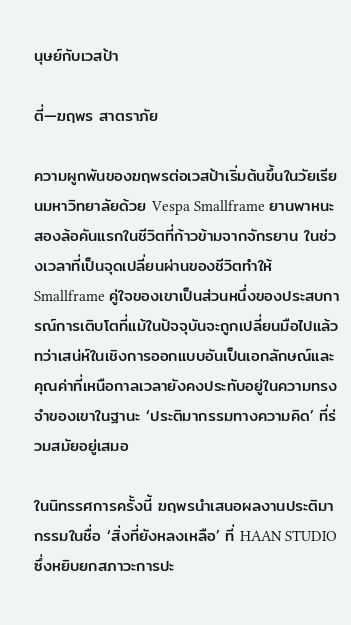นุษย์กับเวสป้า

ตี่—ฆฤพร สาตราภัย

ความผูกพันของฆฤพรต่อเวสป้าเริ่มต้นขึ้นในวัยเรียนมหาวิทยาลัยด้วย Vespa Smallframe ยานพาหนะสองล้อคันแรกในชีวิตที่ก้าวข้ามจากจักรยาน ในช่วงเวลาที่เป็นจุดเปลี่ยนผ่านของชีวิตทำให้ Smallframe คู่ใจของเขาเป็นส่วนหนึ่งของประสบการณ์การเติบโตที่แม้ในปัจจุบันจะถูกเปลี่ยนมือไปแล้ว ทว่าเสน่ห์ในเชิงการออกแบบอันเป็นเอกลักษณ์และคุณค่าที่เหนือกาลเวลายังคงประทับอยู่ในความทรงจำของเขาในฐานะ ‘ประติมากรรมทางความคิด’ ที่ร่วมสมัยอยู่เสมอ

ในนิทรรศการครั้งนี้ ฆฤพรนำเสนอผลงานประติมากรรมในชื่อ ‘สิ่งที่ยังหลงเหลือ’ ที่ HAAN STUDIO ซึ่งหยิบยกสภาวะการปะ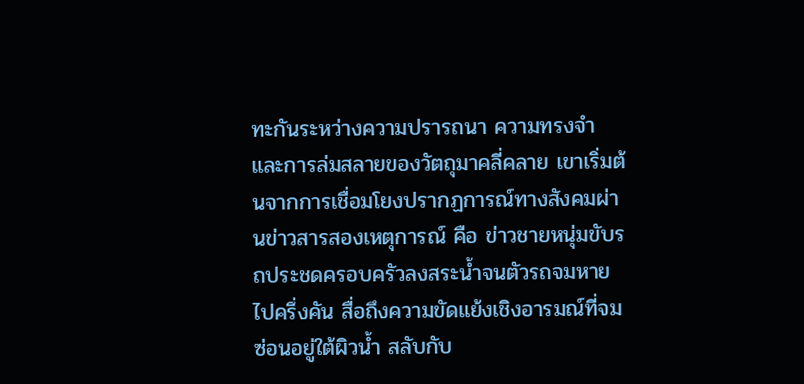ทะกันระหว่างความปรารถนา ความทรงจำ และการล่มสลายของวัตถุมาคลี่คลาย เขาเริ่มต้นจากการเชื่อมโยงปรากฏการณ์ทางสังคมผ่านข่าวสารสองเหตุการณ์ คือ ข่าวชายหนุ่มขับรถประชดครอบครัวลงสระน้ำจนตัวรถจมหายไปครึ่งคัน สื่อถึงความขัดแย้งเชิงอารมณ์ที่จมซ่อนอยู่ใต้ผิวน้ำ สลับกับ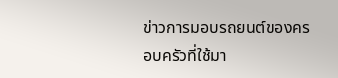ข่าวการมอบรถยนต์ของครอบครัวที่ใช้มา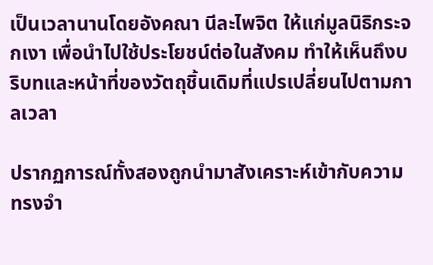เป็นเวลานานโดยอังคณา นีละไพจิต ให้แก่มูลนิธิกระจกเงา เพื่อนำไปใช้ประโยชน์ต่อในสังคม ทำให้เห็นถึงบริบทและหน้าที่ของวัตถุชิ้นเดิมที่แปรเปลี่ยนไปตามกาลเวลา

ปรากฏการณ์ทั้งสองถูกนำมาสังเคราะห์เข้ากับความทรงจำ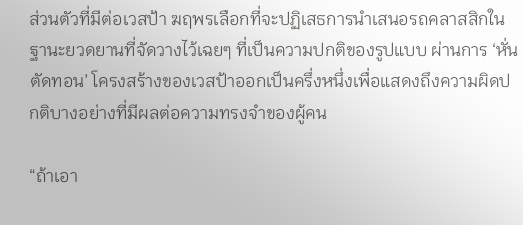ส่วนตัวที่มีต่อเวสป้า ฆฤพรเลือกที่จะปฏิเสธการนำเสนอรถคลาสสิกในฐานะยวดยานที่จัดวางไว้เฉยๆ ที่เป็นความปกติของรูปแบบ ผ่านการ ‘หั่นตัดทอน’ โครงสร้างของเวสป้าออกเป็นครึ่งหนึ่งเพื่อแสดงถึงความผิดปกติบางอย่างที่มีผลต่อความทรงจำของผู้คน

“ถ้าเอา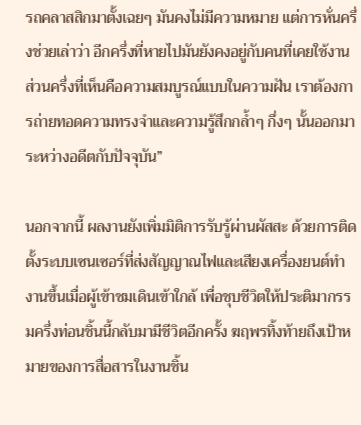รถคลาสสิกมาตั้งเฉยๆ มันคงไม่มีความหมาย แต่การหั่นครึ่งช่วยเล่าว่า อีกครึ่งที่หายไปมันยังคงอยู่กับคนที่เคยใช้งาน ส่วนครึ่งที่เห็นคือความสมบูรณ์แบบในความฝัน เราต้องการถ่ายทอดความทรงจำและความรู้สึกกล้ำๆ กึ่งๆ นั้นออกมาระหว่างอดีตกับปัจจุบัน”

นอกจากนี้ ผลงานยังเพิ่มมิติการรับรู้ผ่านผัสสะ ด้วยการติดตั้งระบบเซนเซอร์ที่ส่งสัญญาณไฟและเสียงเครื่องยนต์ทำงานขึ้นเมื่อผู้เข้าชมเดินเข้าใกล้ เพื่อชุบชีวิตให้ประติมากรรมครึ่งท่อนชิ้นนี้กลับมามีชีวิตอีกครั้ง ฆฤพรทิ้งท้ายถึงเป้าหมายของการสื่อสารในงานชิ้น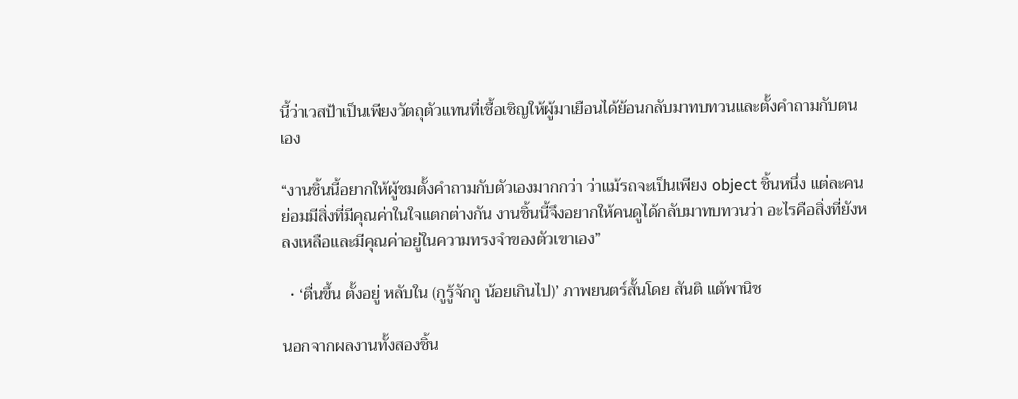นี้ว่าเวสป้าเป็นเพียงวัตถุตัวแทนที่เชื้อเชิญให้ผู้มาเยือนได้ย้อนกลับมาทบทวนและตั้งคำถามกับตนเอง

“งานชิ้นนี้อยากให้ผู้ชมตั้งคำถามกับตัวเองมากกว่า ว่าแม้รถจะเป็นเพียง object ชิ้นหนึ่ง แต่ละคนย่อมมีสิ่งที่มีคุณค่าในใจแตกต่างกัน งานชิ้นนี้จึงอยากให้คนดูได้กลับมาทบทวนว่า อะไรคือสิ่งที่ยังหลงเหลือและมีคุณค่าอยู่ในความทรงจำของตัวเขาเอง”

  • ‘ตื่นขึ้น ตั้งอยู่ หลับใน (กูรู้จักกู น้อยเกินไป)’ ภาพยนตร์สั้นโดย สันติ แต้พานิช

นอกจากผลงานทั้งสองชิ้น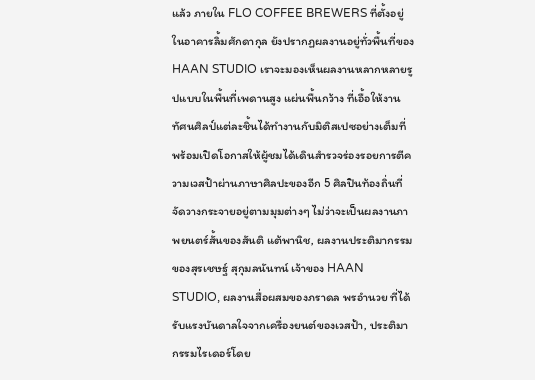แล้ว ภายใน FLO COFFEE BREWERS ที่ตั้งอยู่ในอาคารลิ้มศักดากุล ยังปรากฏผลงานอยู่ทั่วพื้นที่ของ HAAN STUDIO เราจะมองเห็นผลงานหลากหลายรูปแบบในพื้นที่เพดานสูง แผ่นพื้นกว้าง ที่เอื้อให้งานทัศนศิลป์แต่ละชิ้นได้ทำงานกับมิติสเปซอย่างเต็มที่ พร้อมเปิดโอกาสให้ผู้ชมได้เดินสำรวจร่องรอยการตีความเวสป้าผ่านภาษาศิลปะของอีก 5 ศิลปินท้องถิ่นที่จัดวางกระจายอยู่ตามมุมต่างๆ ไม่ว่าจะเป็นผลงานภาพยนตร์สั้นของสันติ แต้พานิช, ผลงานประติมากรรมของสุรเชษฐ์ สุกุมลนันทน์ เจ้าของ HAAN STUDIO, ผลงานสื่อผสมของภราดล พรอำนวย ที่ได้รับแรงบันดาลใจจากเครื่องยนต์ของเวสป้า, ประติมากรรมไรเดอร์โดย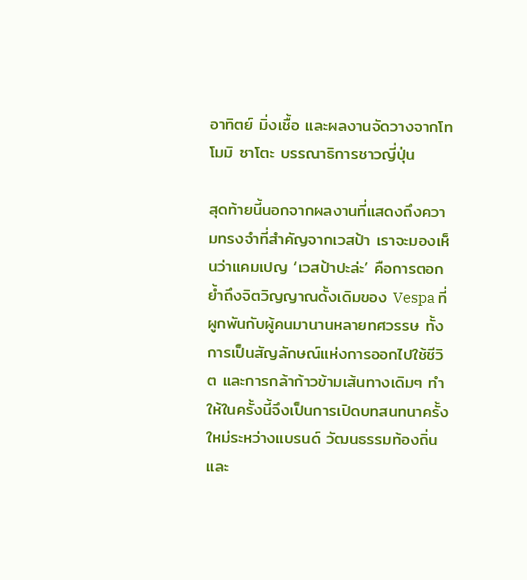อาทิตย์ มิ่งเชื้อ และผลงานจัดวางจากโทโมมิ ซาโตะ บรรณาธิการชาวญี่ปุ่น

สุดท้ายนี้นอกจากผลงานที่แสดงถึงความทรงจำที่สำคัญจากเวสป้า เราจะมองเห็นว่าแคมเปญ ‘เวสป้าปะล่ะ’ คือการตอกย้ำถึงจิตวิญญาณดั้งเดิมของ Vespa ที่ผูกพันกับผู้คนมานานหลายทศวรรษ ทั้งการเป็นสัญลักษณ์แห่งการออกไปใช้ชีวิต และการกล้าก้าวข้ามเส้นทางเดิมๆ ทำให้ในครั้งนี้จึงเป็นการเปิดบทสนทนาครั้งใหม่ระหว่างแบรนด์ วัฒนธรรมท้องถิ่น และ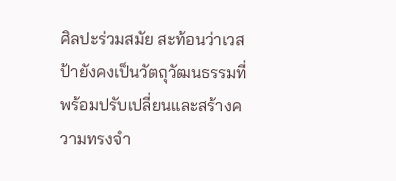ศิลปะร่วมสมัย สะท้อนว่าเวสป้ายังคงเป็นวัตถุวัฒนธรรมที่พร้อมปรับเปลี่ยนและสร้างความทรงจำ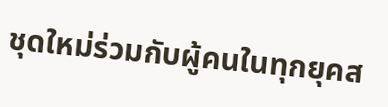ชุดใหม่ร่วมกับผู้คนในทุกยุคส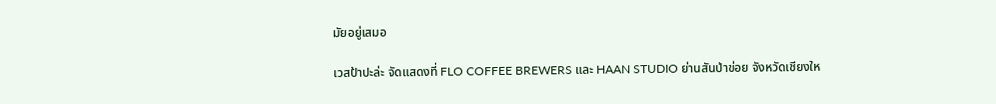มัยอยู่เสมอ

เวสป้าปะล่ะ จัดแสดงที่ FLO COFFEE BREWERS และ HAAN STUDIO ย่านสันป่าข่อย จังหวัดเชียงให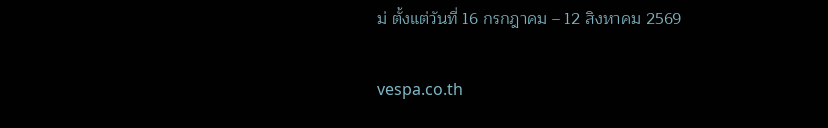ม่ ตั้งแต่วันที่ 16 กรกฎาคม – 12 สิงหาคม 2569

vespa.co.th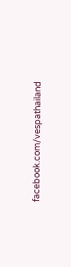facebook.com/vespathailand